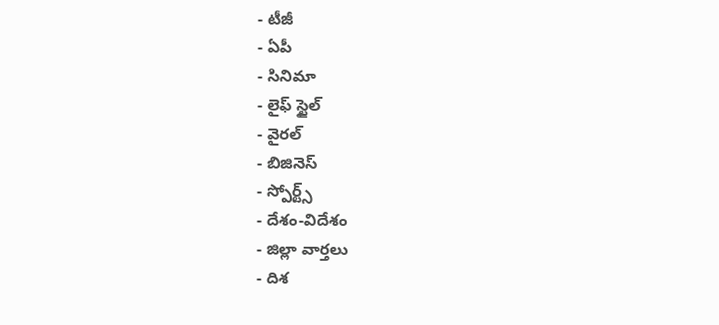- టీజీ
- ఏపీ
- సినిమా
- లైఫ్ స్టైల్
- వైరల్
- బిజినెస్
- స్పోర్ట్స్
- దేశం-విదేశం
- జిల్లా వార్తలు
- దిశ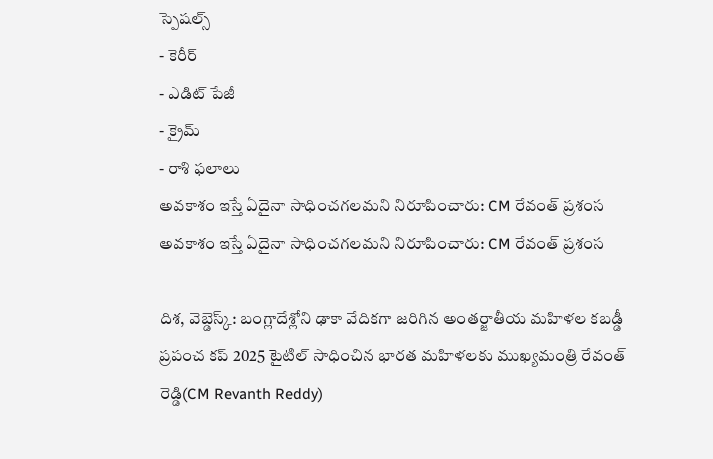స్పెషల్స్
- కెరీర్
- ఎడిట్ పేజీ
- క్రైమ్
- రాశి ఫలాలు
అవకాశం ఇస్తే ఏదైనా సాధించగలమని నిరూపించారు: CM రేవంత్ ప్రశంస
అవకాశం ఇస్తే ఏదైనా సాధించగలమని నిరూపించారు: CM రేవంత్ ప్రశంస

దిశ, వెబ్డెస్క్: బంగ్లాదేశ్లోని ఢాకా వేదికగా జరిగిన అంతర్జాతీయ మహిళల కబడ్డీ ప్రపంచ కప్ 2025 టైటిల్ సాధించిన భారత మహిళలకు ముఖ్యమంత్రి రేవంత్ రెడ్డి(CM Revanth Reddy)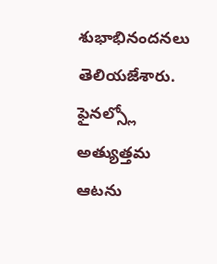శుభాభినందనలు తెలియజేశారు. ఫైనల్స్లో అత్యుత్తమ ఆటను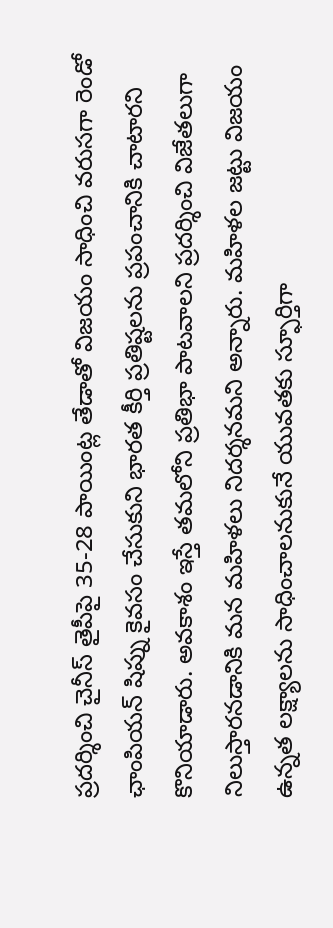ప్రదర్శించి చైనీస్ తైపీపై 35-28 పాయింట్ల తేడాతో విజయం సాధించి వరుసగా రెండో ఛాంపియన్ షిప్ను కైవసం చేసుకుని భారత కీర్తి ప్రతిష్టలను ప్రపంచానికి చాటారని కొనియాడారు. అవకాశం ఇస్తే తమలోని ప్రతిభా పాటవాలని ప్రదర్శించి విజేతలుగా నిలుస్తారనడానికి మన మహిళలు నిదర్శనమని అన్నారు. మహిళల జట్టు విజయం ఉన్నత లక్ష్యాలను సాధించాలనుకునే యువతకు స్ఫూర్తిగా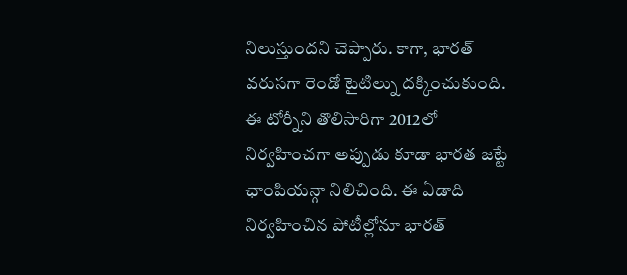నిలుస్తుందని చెప్పారు. కాగా, భారత్ వరుసగా రెండో టైటిల్ను దక్కించుకుంది. ఈ టోర్నీని తొలిసారిగా 2012లో నిర్వహించగా అప్పుడు కూడా భారత జట్టే ఛాంపియన్గా నిలిచింది. ఈ ఏడాది నిర్వహించిన పోటీల్లోనూ భారత్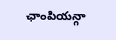ఛాంపియన్గా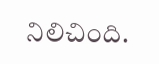నిలిచింది.